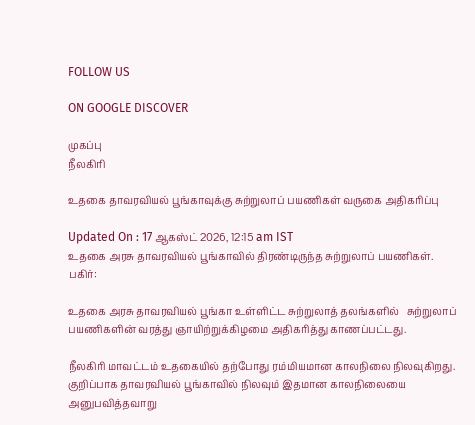FOLLOW US

ON GOOGLE DISCOVER

முகப்பு
நீலகிரி

உதகை தாவரவியல் பூங்காவுக்கு சுற்றுலாப் பயணிகள் வருகை அதிகரிப்பு

Updated On : 17 ஆகஸ்ட் 2026, 12:15 am IST
உதகை அரசு தாவரவியல் பூங்காவில் திரண்டிருந்த சுற்றுலாப் பயணிகள்.
பகிர்:

உதகை அரசு தாவரவியல் பூங்கா உள்ளிட்ட சுற்றுலாத் தலங்களில்   சுற்றுலாப்  பயணிகளின் வரத்து ஞாயிற்றுக்கிழமை அதிகரித்து காணப்பட்டது.

நீலகிரி மாவட்டம் உதகையில் தற்போது ரம்மியமான காலநிலை நிலவுகிறது. குறிப்பாக தாவரவியல் பூங்காவில் நிலவும் இதமான காலநிலையை அனுபவித்தவாறு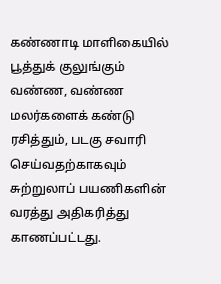கண்ணாடி மாளிகையில் பூத்துக் குலுங்கும் வண்ண, வண்ண மலர்களைக் கண்டு ரசித்தும், படகு சவாரி செய்வதற்காகவும் சுற்றுலாப் பயணிகளின் வரத்து அதிகரித்து காணப்பட்டது.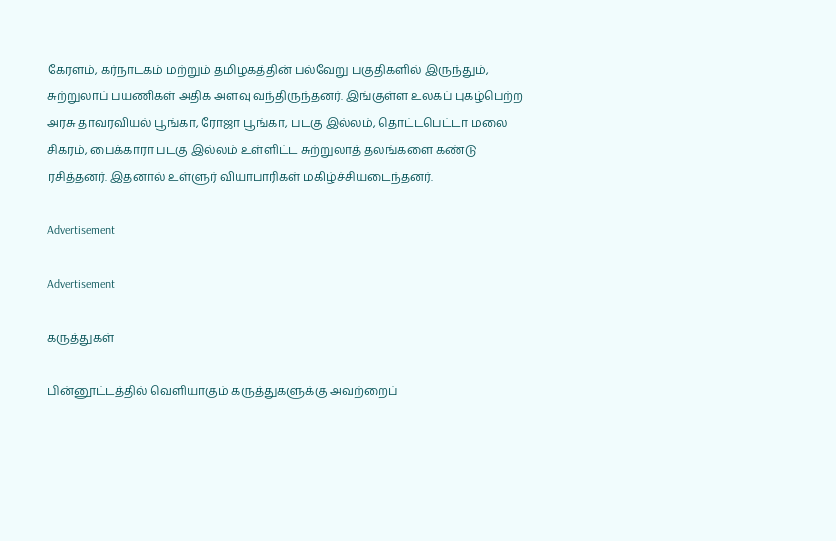கேரளம், கர்நாடகம் மற்றும் தமிழகத்தின் பல்வேறு பகுதிகளில் இருந்தும்,  சுற்றுலாப் பயணிகள் அதிக அளவு வந்திருந்தனர். இங்குள்ள உலகப் புகழ்பெற்ற அரசு தாவரவியல் பூங்கா, ரோஜா பூங்கா, படகு இல்லம், தொட்டபெட்டா மலை சிகரம், பைக்காரா படகு இல்லம் உள்ளிட்ட சுற்றுலாத் தலங்களை கண்டு ரசித்தனர். இதனால் உள்ளுர் வியாபாரிகள் மகிழ்ச்சியடைந்தனர்.

Advertisement

Advertisement

கருத்துகள்

பின்னூட்டத்தில் வெளியாகும் கருத்துகளுக்கு அவற்றைப்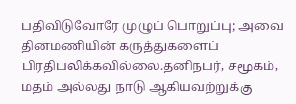பதிவிடுவோரே முழுப் பொறுப்பு; அவை தினமணியின் கருத்துகளைப் பிரதிபலிக்கவில்லை.தனிநபர், சமூகம், மதம் அல்லது நாடு ஆகியவற்றுக்கு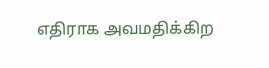எதிராக அவமதிக்கிற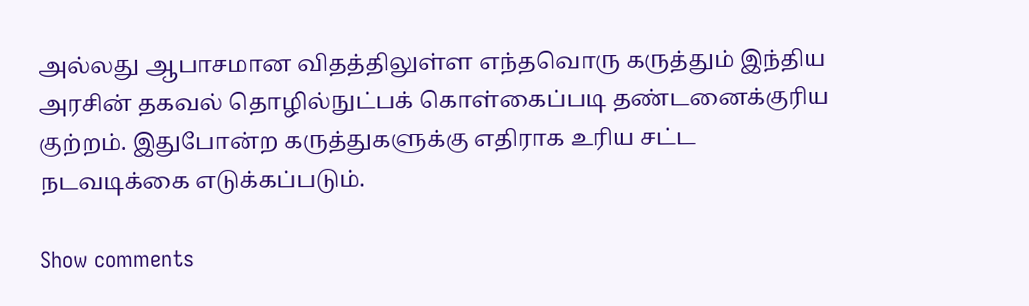அல்லது ஆபாசமான விதத்திலுள்ள எந்தவொரு கருத்தும் இந்திய அரசின் தகவல் தொழில்நுட்பக் கொள்கைப்படி தண்டனைக்குரிய குற்றம். இதுபோன்ற கருத்துகளுக்கு எதிராக உரிய சட்ட நடவடிக்கை எடுக்கப்படும்.

Show comments